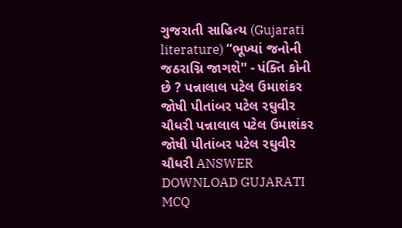ગુજરાતી સાહિત્ય (Gujarati literature) “ભૂખ્યાં જનોની જઠરાગ્નિ જાગશે'' - પંક્તિ કોની છે ? પન્નાલાલ પટેલ ઉમાશંકર જોષી પીતાંબર પટેલ રઘુવીર ચૌધરી પન્નાલાલ પટેલ ઉમાશંકર જોષી પીતાંબર પટેલ રઘુવીર ચૌધરી ANSWER DOWNLOAD GUJARATI MCQ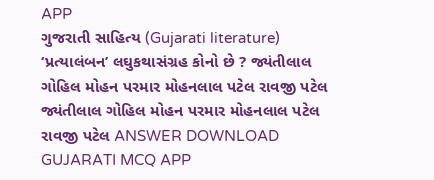APP
ગુજરાતી સાહિત્ય (Gujarati literature) ‘પ્રત્યાલંબન’ લઘુકથાસંગ્રહ કોનો છે ? જ્યંતીલાલ ગોહિલ મોહન પરમાર મોહનલાલ પટેલ રાવજી પટેલ જ્યંતીલાલ ગોહિલ મોહન પરમાર મોહનલાલ પટેલ રાવજી પટેલ ANSWER DOWNLOAD GUJARATI MCQ APP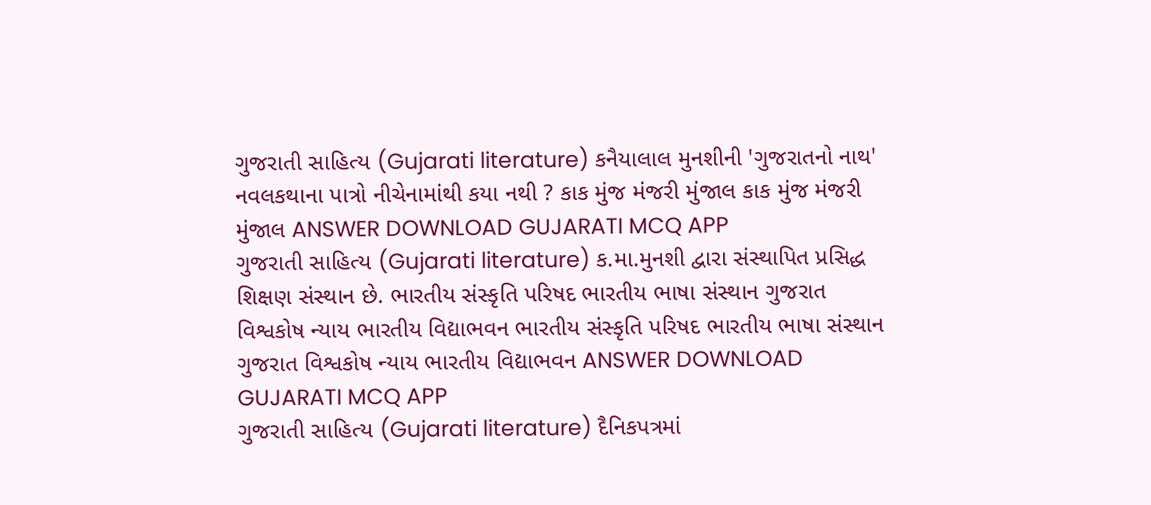ગુજરાતી સાહિત્ય (Gujarati literature) કનૈયાલાલ મુનશીની 'ગુજરાતનો નાથ' નવલકથાના પાત્રો નીચેનામાંથી કયા નથી ? કાક મુંજ મંજરી મુંજાલ કાક મુંજ મંજરી મુંજાલ ANSWER DOWNLOAD GUJARATI MCQ APP
ગુજરાતી સાહિત્ય (Gujarati literature) ક.મા.મુનશી દ્વારા સંસ્થાપિત પ્રસિદ્ધ શિક્ષણ સંસ્થાન છે. ભારતીય સંસ્કૃતિ પરિષદ ભારતીય ભાષા સંસ્થાન ગુજરાત વિશ્વકોષ ન્યાય ભારતીય વિદ્યાભવન ભારતીય સંસ્કૃતિ પરિષદ ભારતીય ભાષા સંસ્થાન ગુજરાત વિશ્વકોષ ન્યાય ભારતીય વિદ્યાભવન ANSWER DOWNLOAD GUJARATI MCQ APP
ગુજરાતી સાહિત્ય (Gujarati literature) દૈનિકપત્રમાં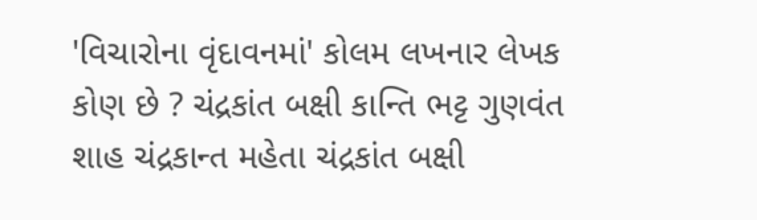'વિચારોના વૃંદાવનમાં' કોલમ લખનાર લેખક કોણ છે ? ચંદ્રકાંત બક્ષી કાન્તિ ભટ્ટ ગુણવંત શાહ ચંદ્રકાન્ત મહેતા ચંદ્રકાંત બક્ષી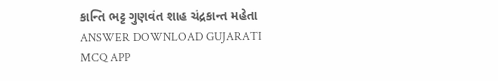કાન્તિ ભટ્ટ ગુણવંત શાહ ચંદ્રકાન્ત મહેતા ANSWER DOWNLOAD GUJARATI MCQ APP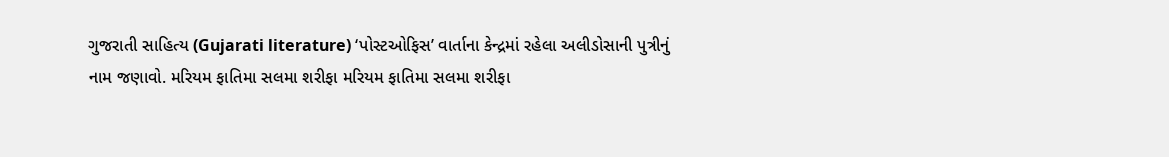ગુજરાતી સાહિત્ય (Gujarati literature) ‘પોસ્ટઓફિસ’ વાર્તાના કેન્દ્રમાં રહેલા અલીડોસાની પુત્રીનું નામ જણાવો. મરિયમ ફાતિમા સલમા શરીફા મરિયમ ફાતિમા સલમા શરીફા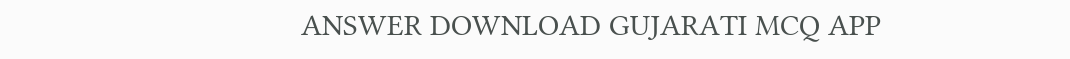ANSWER DOWNLOAD GUJARATI MCQ APP